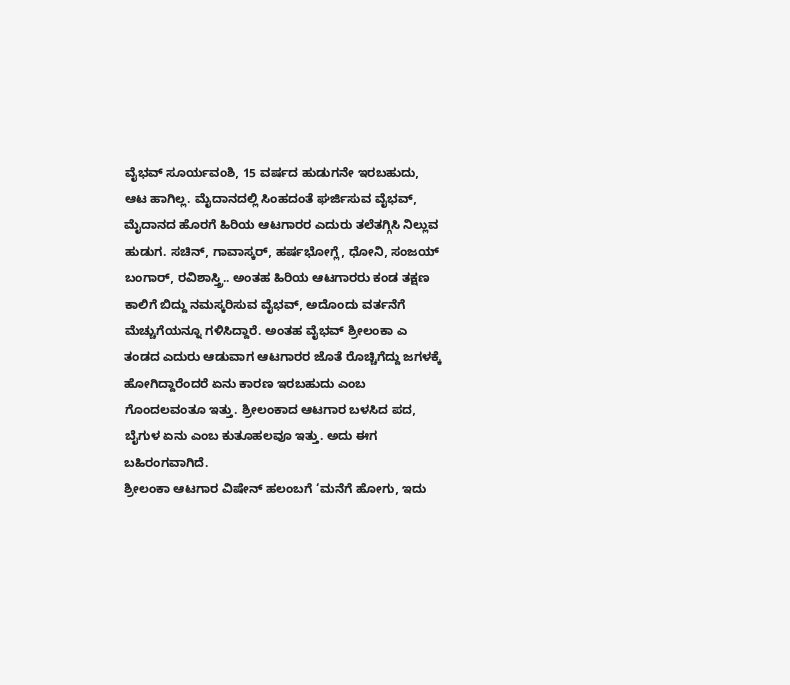ವೈಭವ್ ಸೂರ್ಯವಂಶಿ, 15 ವರ್ಷದ ಹುಡುಗನೇ ಇರಬಹುದು, ಆಟ ಹಾಗಿಲ್ಲ. ಮೈದಾನದಲ್ಲಿ ಸಿಂಹದಂತೆ ಘರ್ಜಿಸುವ ವೈಭವ್, ಮೈದಾನದ ಹೊರಗೆ ಹಿರಿಯ ಆಟಗಾರರ ಎದುರು ತಲೆತಗ್ಗಿಸಿ ನಿಲ್ಲುವ ಹುಡುಗ. ಸಚಿನ್, ಗಾವಾಸ್ಕರ್, ಹರ್ಷಭೋಗ್ಲೆ, ಧೋನಿ, ಸಂಜಯ್ ಬಂಗಾರ್, ರವಿಶಾಸ್ತ್ರಿ.. ಅಂತಹ ಹಿರಿಯ ಆಟಗಾರರು ಕಂಡ ತಕ್ಷಣ ಕಾಲಿಗೆ ಬಿದ್ದು ನಮಸ್ಕರಿಸುವ ವೈಭವ್, ಅದೊಂದು ವರ್ತನೆಗೆ ಮೆಚ್ಚುಗೆಯನ್ನೂ ಗಳಿಸಿದ್ದಾರೆ. ಅಂತಹ ವೈಭವ್ ಶ್ರೀಲಂಕಾ ಎ ತಂಡದ ಎದುರು ಆಡುವಾಗ ಆಟಗಾರರ ಜೊತೆ ರೊಚ್ಚಿಗೆದ್ದು ಜಗಳಕ್ಕೆ ಹೋಗಿದ್ದಾರೆಂದರೆ ಏನು ಕಾರಣ ಇರಬಹುದು ಎಂಬ ಗೊಂದಲವಂತೂ ಇತ್ತು. ಶ್ರೀಲಂಕಾದ ಆಟಗಾರ ಬಳಸಿದ ಪದ, ಬೈಗುಳ ಏನು ಎಂಬ ಕುತೂಹಲವೂ ಇತ್ತು. ಅದು ಈಗ ಬಹಿರಂಗವಾಗಿದೆ.
ಶ್ರೀಲಂಕಾ ಆಟಗಾರ ವಿಷೇನ್ ಹಲಂಬಗೆ ‘ಮನೆಗೆ ಹೋಗು, ಇದು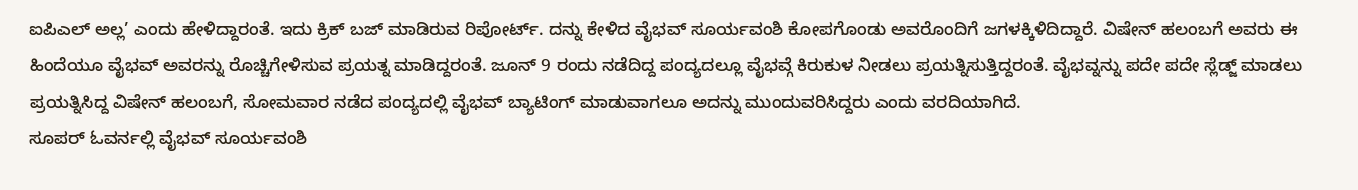ಐಪಿಎಲ್ ಅಲ್ಲ’ ಎಂದು ಹೇಳಿದ್ದಾರಂತೆ. ಇದು ಕ್ರಿಕ್ ಬಜ್ ಮಾಡಿರುವ ರಿಪೋರ್ಟ್. ದನ್ನು ಕೇಳಿದ ವೈಭವ್ ಸೂರ್ಯವಂಶಿ ಕೋಪಗೊಂಡು ಅವರೊಂದಿಗೆ ಜಗಳಕ್ಕಿಳಿದಿದ್ದಾರೆ. ವಿಷೇನ್ ಹಲಂಬಗೆ ಅವರು ಈ ಹಿಂದೆಯೂ ವೈಭವ್ ಅವರನ್ನು ರೊಚ್ಚಿಗೇಳಿಸುವ ಪ್ರಯತ್ನ ಮಾಡಿದ್ದರಂತೆ. ಜೂನ್ 9 ರಂದು ನಡೆದಿದ್ದ ಪಂದ್ಯದಲ್ಲೂ ವೈಭವ್ಗೆ ಕಿರುಕುಳ ನೀಡಲು ಪ್ರಯತ್ನಿಸುತ್ತಿದ್ದರಂತೆ. ವೈಭವ್ನನ್ನು ಪದೇ ಪದೇ ಸ್ಲೆಡ್ಜ್ ಮಾಡಲು ಪ್ರಯತ್ನಿಸಿದ್ದ ವಿಷೇನ್ ಹಲಂಬಗೆ, ಸೋಮವಾರ ನಡೆದ ಪಂದ್ಯದಲ್ಲಿ ವೈಭವ್ ಬ್ಯಾಟಿಂಗ್ ಮಾಡುವಾಗಲೂ ಅದನ್ನು ಮುಂದುವರಿಸಿದ್ದರು ಎಂದು ವರದಿಯಾಗಿದೆ.
ಸೂಪರ್ ಓವರ್ನಲ್ಲಿ ವೈಭವ್ ಸೂರ್ಯವಂಶಿ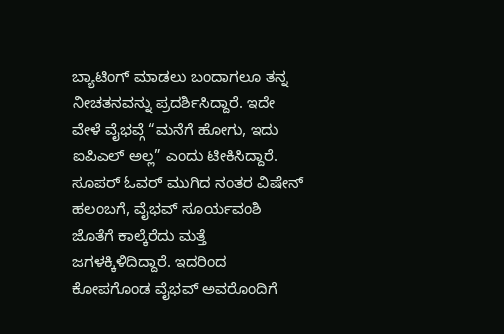ಬ್ಯಾಟಿಂಗ್ ಮಾಡಲು ಬಂದಾಗಲೂ ತನ್ನ ನೀಚತನವನ್ನು ಪ್ರದರ್ಶಿಸಿದ್ದಾರೆ. ಇದೇ ವೇಳೆ ವೈಭವ್ಗೆ “ಮನೆಗೆ ಹೋಗು, ಇದು ಐಪಿಎಲ್ ಅಲ್ಲ” ಎಂದು ಟೀಕಿಸಿದ್ದಾರೆ. ಸೂಪರ್ ಓವರ್ ಮುಗಿದ ನಂತರ ವಿಷೇನ್ ಹಲಂಬಗೆ, ವೈಭವ್ ಸೂರ್ಯವಂಶಿ ಜೊತೆಗೆ ಕಾಲ್ಕೆರೆದು ಮತ್ತೆ ಜಗಳಕ್ಕಿಳಿದಿದ್ದಾರೆ. ಇದರಿಂದ ಕೋಪಗೊಂಡ ವೈಭವ್ ಅವರೊಂದಿಗೆ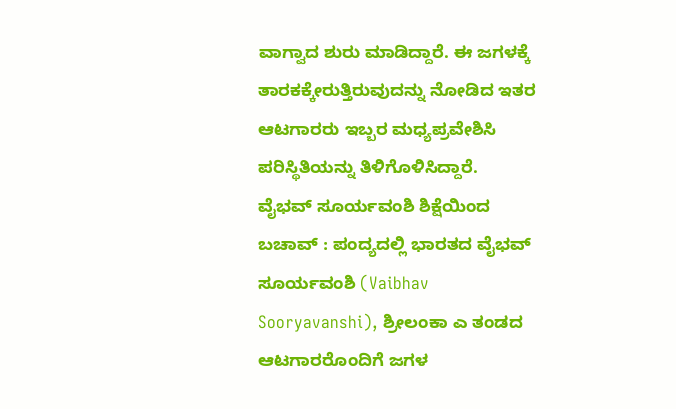ವಾಗ್ವಾದ ಶುರು ಮಾಡಿದ್ದಾರೆ. ಈ ಜಗಳಕ್ಕೆ ತಾರಕಕ್ಕೇರುತ್ತಿರುವುದನ್ನು ನೋಡಿದ ಇತರ ಆಟಗಾರರು ಇಬ್ಬರ ಮಧ್ಯಪ್ರವೇಶಿಸಿ ಪರಿಸ್ಥಿತಿಯನ್ನು ತಿಳಿಗೊಳಿಸಿದ್ದಾರೆ.
ವೈಭವ್ ಸೂರ್ಯವಂಶಿ ಶಿಕ್ಷೆಯಿಂದ ಬಚಾವ್ : ಪಂದ್ಯದಲ್ಲಿ ಭಾರತದ ವೈಭವ್ ಸೂರ್ಯವಂಶಿ (Vaibhav Sooryavanshi), ಶ್ರೀಲಂಕಾ ಎ ತಂಡದ ಆಟಗಾರರೊಂದಿಗೆ ಜಗಳ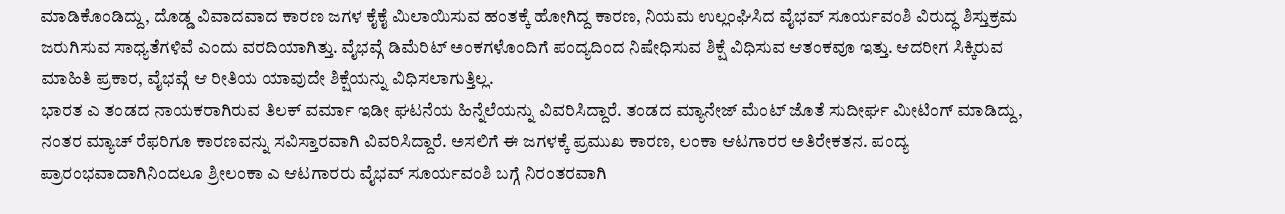ಮಾಡಿಕೊಂಡಿದ್ದು, ದೊಡ್ಡ ವಿವಾದವಾದ ಕಾರಣ ಜಗಳ ಕೈಕೈ ಮಿಲಾಯಿಸುವ ಹಂತಕ್ಕೆ ಹೋಗಿದ್ದ ಕಾರಣ, ನಿಯಮ ಉಲ್ಲಂಘಿಸಿದ ವೈಭವ್ ಸೂರ್ಯವಂಶಿ ವಿರುದ್ಧ ಶಿಸ್ತುಕ್ರಮ ಜರುಗಿಸುವ ಸಾಧ್ಯತೆಗಳಿವೆ ಎಂದು ವರದಿಯಾಗಿತ್ತು. ವೈಭವ್ಗೆ ಡಿಮೆರಿಟ್ ಅಂಕಗಳೊಂದಿಗೆ ಪಂದ್ಯದಿಂದ ನಿಷೇಧಿಸುವ ಶಿಕ್ಷೆ ವಿಧಿಸುವ ಆತಂಕವೂ ಇತ್ತು. ಆದರೀಗ ಸಿಕ್ಕಿರುವ ಮಾಹಿತಿ ಪ್ರಕಾರ, ವೈಭವ್ಗೆ ಆ ರೀತಿಯ ಯಾವುದೇ ಶಿಕ್ಷೆಯನ್ನು ವಿಧಿಸಲಾಗುತ್ತಿಲ್ಲ.
ಭಾರತ ಎ ತಂಡದ ನಾಯಕರಾಗಿರುವ ತಿಲಕ್ ವರ್ಮಾ ಇಡೀ ಘಟನೆಯ ಹಿನ್ನೆಲೆಯನ್ನು ವಿವರಿಸಿದ್ದಾರೆ. ತಂಡದ ಮ್ಯಾನೇಜ್ ಮೆಂಟ್ ಜೊತೆ ಸುದೀರ್ಘ ಮೀಟಿಂಗ್ ಮಾಡಿದ್ದು, ನಂತರ ಮ್ಯಾಚ್ ರೆಫರಿಗೂ ಕಾರಣವನ್ನು ಸವಿಸ್ತಾರವಾಗಿ ವಿವರಿಸಿದ್ದಾರೆ. ಅಸಲಿಗೆ ಈ ಜಗಳಕ್ಕೆ ಪ್ರಮುಖ ಕಾರಣ, ಲಂಕಾ ಆಟಗಾರರ ಅತಿರೇಕತನ. ಪಂದ್ಯ ಪ್ರಾರಂಭವಾದಾಗಿನಿಂದಲೂ ಶ್ರೀಲಂಕಾ ಎ ಆಟಗಾರರು ವೈಭವ್ ಸೂರ್ಯವಂಶಿ ಬಗ್ಗೆ ನಿರಂತರವಾಗಿ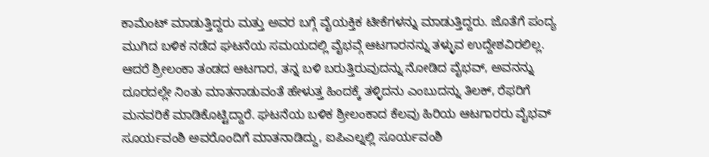ಕಾಮೆಂಟ್ ಮಾಡುತ್ತಿದ್ದರು ಮತ್ತು ಅವರ ಬಗ್ಗೆ ವೈಯಕ್ತಿಕ ಟೀಕೆಗಳನ್ನು ಮಾಡುತ್ತಿದ್ದರು. ಜೊತೆಗೆ ಪಂದ್ಯ ಮುಗಿದ ಬಳಿಕ ನಡೆದ ಘಟನೆಯ ಸಮಯದಲ್ಲಿ ವೈಭವ್ಗೆ ಆಟಗಾರನನ್ನು ತಳ್ಳುವ ಉದ್ದೇಶವಿರಲಿಲ್ಲ. ಆದರೆ ಶ್ರೀಲಂಕಾ ತಂಡದ ಆಟಗಾರ, ತನ್ನ ಬಳಿ ಬರುತ್ತಿರುವುದನ್ನು ನೋಡಿದ ವೈಭವ್, ಅವನನ್ನು ದೂರದಲ್ಲೇ ನಿಂತು ಮಾತನಾಡುವಂತೆ ಹೇಳುತ್ತ ಹಿಂದಕ್ಕೆ ತಳ್ಳಿದನು ಎಂಬುದನ್ನು ತಿಲಕ್, ರೆಫರಿಗೆ ಮನವರಿಕೆ ಮಾಡಿಕೊಟ್ಟಿದ್ದಾರೆ. ಘಟನೆಯ ಬಳಿಕ ಶ್ರೀಲಂಕಾದ ಕೆಲವು ಹಿರಿಯ ಆಟಗಾರರು ವೈಭವ್ ಸೂರ್ಯವಂಶಿ ಅವರೊಂದಿಗೆ ಮಾತನಾಡಿದ್ದು, ಐಪಿಎಲ್ನಲ್ಲಿ ಸೂರ್ಯವಂಶಿ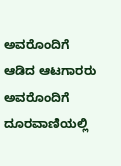ಅವರೊಂದಿಗೆ ಆಡಿದ ಆಟಗಾರರು ಅವರೊಂದಿಗೆ ದೂರವಾಣಿಯಲ್ಲಿ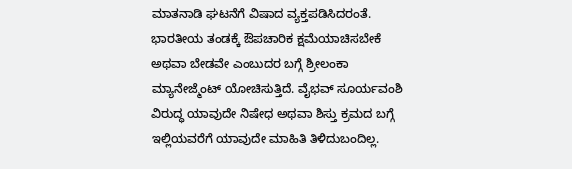ಮಾತನಾಡಿ ಘಟನೆಗೆ ವಿಷಾದ ವ್ಯಕ್ತಪಡಿಸಿದರಂತೆ.
ಭಾರತೀಯ ತಂಡಕ್ಕೆ ಔಪಚಾರಿಕ ಕ್ಷಮೆಯಾಚಿಸಬೇಕೆ ಅಥವಾ ಬೇಡವೇ ಎಂಬುದರ ಬಗ್ಗೆ ಶ್ರೀಲಂಕಾ ಮ್ಯಾನೇಜ್ಮೆಂಟ್ ಯೋಚಿಸುತ್ತಿದೆ. ವೈಭವ್ ಸೂರ್ಯವಂಶಿ ವಿರುದ್ಧ ಯಾವುದೇ ನಿಷೇಧ ಅಥವಾ ಶಿಸ್ತು ಕ್ರಮದ ಬಗ್ಗೆ ಇಲ್ಲಿಯವರೆಗೆ ಯಾವುದೇ ಮಾಹಿತಿ ತಿಳಿದುಬಂದಿಲ್ಲ.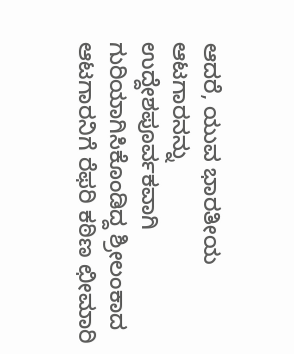ಆದರೆ, ಯುವ ಭಾರತೀಯ ಆಟಗಾರನನ್ನು ಉದ್ದೇಶಪೂರ್ವಕವಾಗಿ ಗುರಿಯಾಗಿಸಿಕೊಂಡಿದ್ದ ಶ್ರೀಲಂಕಾದ ಆಟಗಾರನಿಗೆ ರೆಫರಿ ಕಠಿಣ ಛೀಮಾರಿ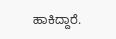ಹಾಕಿದ್ದಾರೆ.